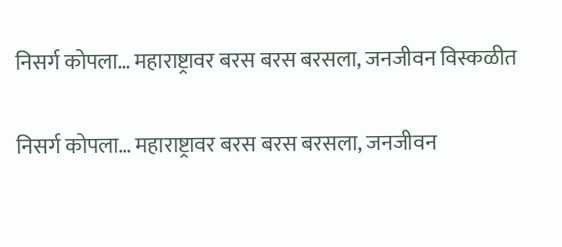निसर्ग कोपला… महाराष्ट्रावर बरस बरस बरसला, जनजीवन विस्कळीत

निसर्ग कोपला… महाराष्ट्रावर बरस बरस बरसला, जनजीवन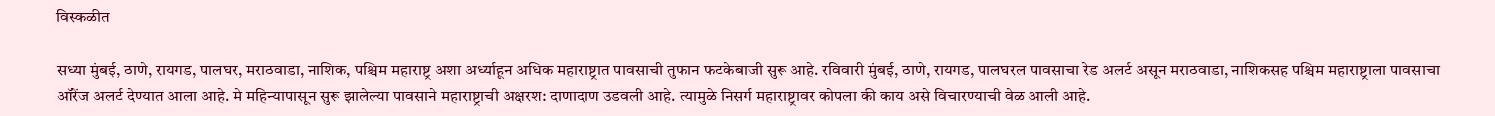विस्कळीत

सध्या मुंबई, ठाणे, रायगड, पालघर, मराठवाडा, नाशिक, पश्चिम महाराष्ट्र अशा अर्ध्याहून अधिक महाराष्ट्रात पावसाची तुफान फटकेबाजी सुरू आहे. रविवारी मुंबई, ठाणे, रायगड, पालघरल पावसाचा रेड अलर्ट असून मराठवाडा, नाशिकसह पश्चिम महाराष्ट्राला पावसाचा ऑरेंज अलर्ट देण्यात आला आहे. मे महिन्यापासून सुरू झालेल्या पावसाने महाराष्ट्राची अक्षरश: दाणादाण उडवली आहे. त्यामुळे निसर्ग महाराष्ट्रावर कोपला की काय असे विचारण्याची वेळ आली आहे.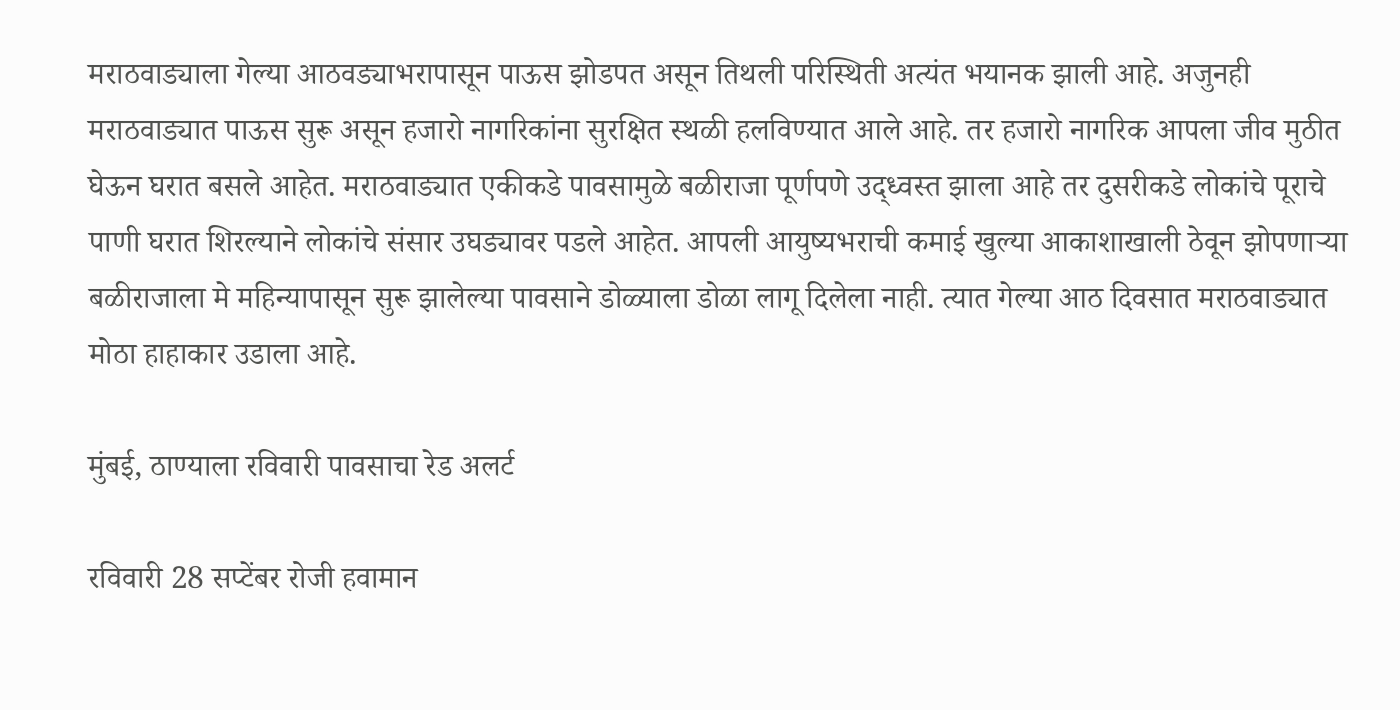मराठवाड्याला गेल्या आठवड्याभरापासून पाऊस झोडपत असून तिथली परिस्थिती अत्यंत भयानक झाली आहे. अजुनही मराठवाड्यात पाऊस सुरू असून हजारो नागरिकांना सुरक्षित स्थळी हलविण्यात आले आहे. तर हजारो नागरिक आपला जीव मुठीत घेऊन घरात बसले आहेत. मराठवाड्यात एकीकडे पावसामुळे बळीराजा पूर्णपणे उद्ध्वस्त झाला आहे तर दुसरीकडे लोकांचे पूराचे पाणी घरात शिरल्याने लोकांचे संसार उघड्यावर पडले आहेत. आपली आयुष्यभराची कमाई खुल्या आकाशाखाली ठेवून झोपणाऱ्या बळीराजाला मे महिन्यापासून सुरू झालेल्या पावसाने डोळ्याला डोळा लागू दिलेला नाही. त्यात गेल्या आठ दिवसात मराठवाड्यात मोठा हाहाकार उडाला आहे.

मुंबई, ठाण्याला रविवारी पावसाचा रेड अलर्ट

रविवारी 28 सप्टेंबर रोजी हवामान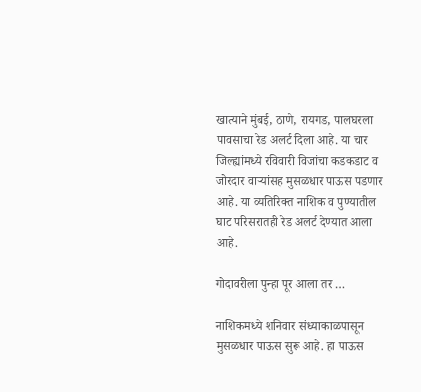खात्याने मुंबई, ठाणे, रायगड, पालघरला पावसाचा रेड अलर्ट दिला आहे. या चार जिल्ह्यांमध्ये रविवारी विजांचा कडकडाट व जोरदार वाऱ्यांसह मुसळधार पाऊस पडणार आहे. या व्यतिरिक्त नाशिक व पुण्यातील घाट परिसरातही रेड अलर्ट देण्यात आला आहे.

गोदावरीला पुन्हा पूर आला तर …

नाशिकमध्ये शनिवार संध्याकाळपासून मुसळधार पाऊस सुरू आहे. हा पाऊस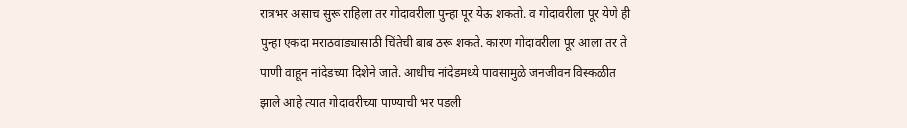रात्रभर असाच सुरू राहिला तर गोदावरीला पुन्हा पूर येऊ शकतो. व गोदावरीला पूर येणे ही पुन्हा एकदा मराठवाड्यासाठी चिंतेची बाब ठरू शकते. कारण गोदावरीला पूर आला तर ते पाणी वाहून नांदेडच्या दिशेने जाते. आधीच नांदेडमध्ये पावसामुळे जनजीवन विस्कळीत झाले आहे त्यात गोदावरीच्या पाण्याची भर पडली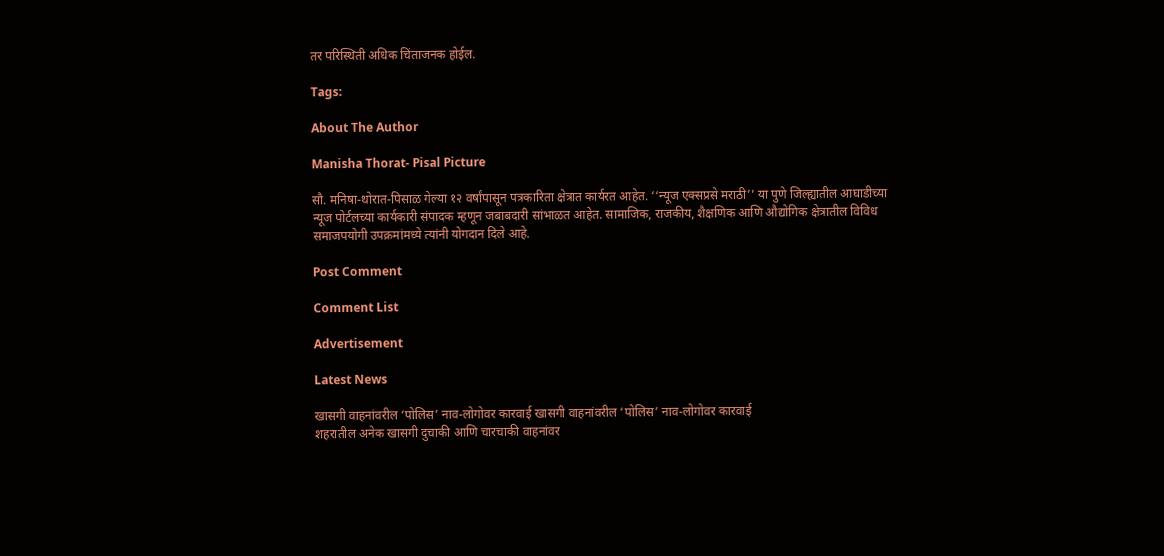तर परिस्थिती अधिक चिंताजनक होईल.

Tags:

About The Author

Manisha Thorat- Pisal Picture

सौ. मनिषा-थोरात-पिसाळ गेल्या १२ वर्षांपासून पत्रकारिता क्षेत्रात कार्यरत आहेत. ‘‘न्यूज एक्सप्रसे मराठी’’ या पुणे जिल्ह्यातील आघाडीच्या न्यूज पोर्टलच्या कार्यकारी संपादक म्हणून जबाबदारी सांभाळत आहेत. सामाजिक, राजकीय, शैक्षणिक आणि औद्योगिक क्षेत्रातील विविध समाजपयोगी उपक्रमांमध्ये त्यांनी योगदान दिले आहे.

Post Comment

Comment List

Advertisement

Latest News

खासगी वाहनांवरील ‘पोलिस’ नाव-लोगोवर कारवाई खासगी वाहनांवरील ‘पोलिस’ नाव-लोगोवर कारवाई
शहरातील अनेक खासगी दुचाकी आणि चारचाकी वाहनांवर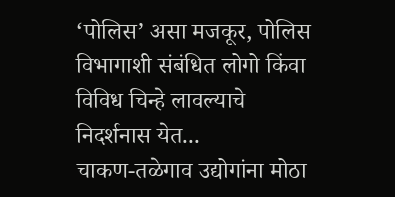‘पोलिस’ असा मजकूर, पोलिस विभागाशी संबंधित लोगो किंवा विविध चिन्हे लावल्याचे निदर्शनास येत...
चाकण-तळेगाव उद्योगांना मोठा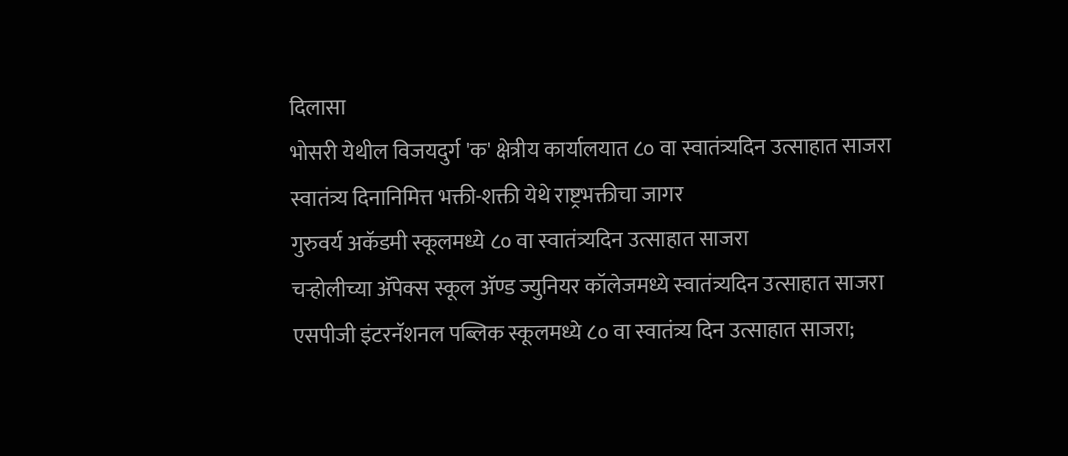दिलासा
भोसरी येथील विजयदुर्ग 'क' क्षेत्रीय कार्यालयात ८० वा स्वातंत्र्यदिन उत्साहात साजरा
स्वातंत्र्य दिनानिमित्त भक्ती-शक्ती येथे राष्ट्रभक्तीचा जागर
गुरुवर्य अकॅडमी स्कूलमध्ये ८० वा स्वातंत्र्यदिन उत्साहात साजरा
चऱ्होलीच्या अ‍ॅपेक्स स्कूल अ‍ॅण्ड ज्युनियर कॉलेजमध्ये स्वातंत्र्यदिन उत्साहात साजरा
एसपीजी इंटरनॅशनल पब्लिक स्कूलमध्ये ८० वा स्वातंत्र्य दिन उत्साहात साजरा;